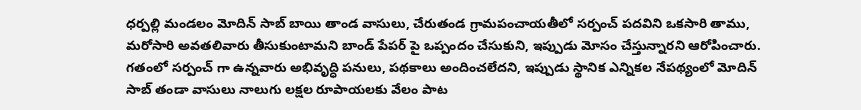ధర్పల్లి మండలం మోదిన్ సాబ్ బాయి తాండ వాసులు, చేరుతండ గ్రామపంచాయతీలో సర్పంచ్ పదవిని ఒకసారి తాము, మరోసారి అవతలివారు తీసుకుంటామని బాండ్ పేపర్ పై ఒప్పందం చేసుకుని, ఇప్పుడు మోసం చేస్తున్నారని ఆరోపించారు. గతంలో సర్పంచ్ గా ఉన్నవారు అభివృద్ధి పనులు, పథకాలు అందించలేదని, ఇప్పుడు స్థానిక ఎన్నికల నేపథ్యంలో మోదిన్ సాబ్ తండా వాసులు నాలుగు లక్షల రూపాయలకు వేలం పాట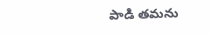పాడి తమను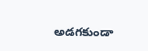అడగకుండా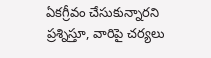ఏకగ్రీవం చేసుకున్నారని ప్రశ్నిస్తూ, వారిపై చర్యలు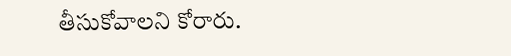తీసుకోవాలని కోరారు.